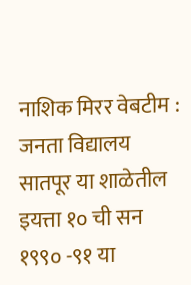नाशिक मिरर वेबटीम : जनता विद्यालय सातपूर या शाळेतील इयत्ता १० ची सन १९९० -९१ या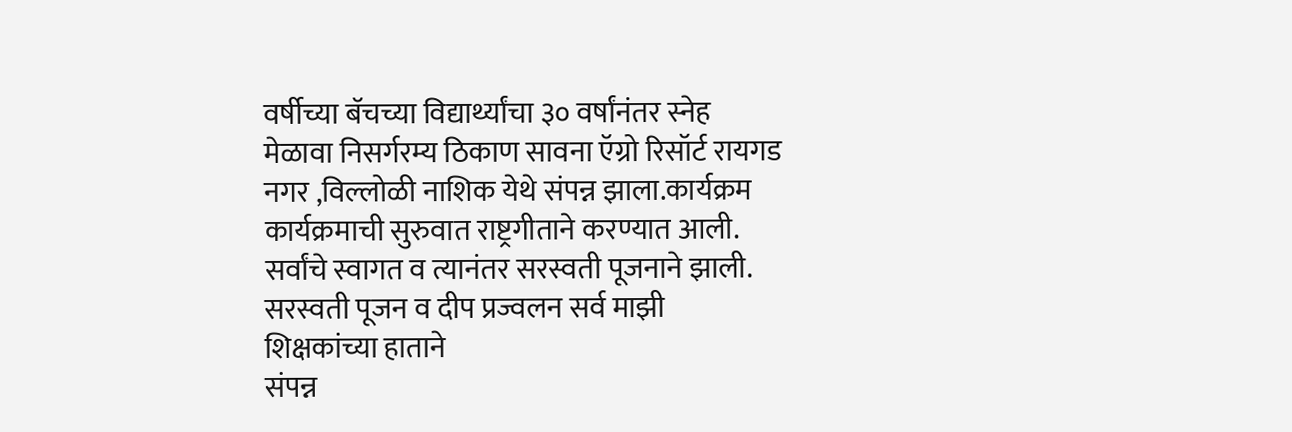वर्षीच्या बॅचच्या विद्यार्थ्यांचा ३० वर्षांनंतर स्नेह मेळावा निसर्गरम्य ठिकाण सावना ऍग्रो रिसॉर्ट रायगड नगर ,विल्लोळी नाशिक येथे संपन्न झाला.कार्यक्रम कार्यक्रमाची सुरुवात राष्ट्रगीताने करण्यात आली. सर्वांचे स्वागत व त्यानंतर सरस्वती पूजनाने झाली. सरस्वती पूजन व दीप प्रज्वलन सर्व माझी शिक्षकांच्या हाताने
संपन्न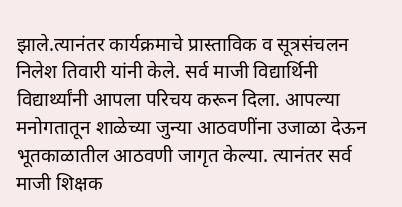झाले.त्यानंतर कार्यक्रमाचे प्रास्ताविक व सूत्रसंचलन निलेश तिवारी यांनी केले. सर्व माजी विद्यार्थिनी विद्यार्थ्यांनी आपला परिचय करून दिला. आपल्या मनोगतातून शाळेच्या जुन्या आठवणींना उजाळा देऊन भूतकाळातील आठवणी जागृत केल्या. त्यानंतर सर्व माजी शिक्षक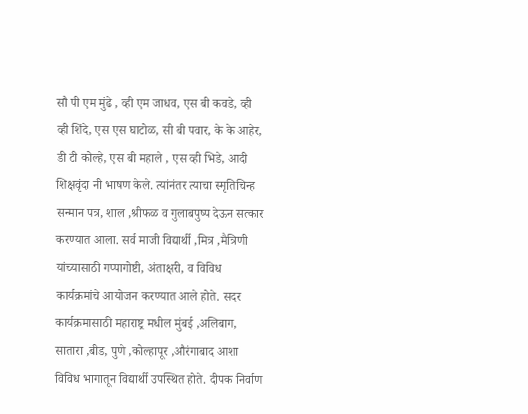सौ पी एम मुंढे , व्ही एम जाधव, एस बी कवडे, व्ही व्ही शिंदे, एस एस घाटोळ, सी बी पवार, के के आहेर, डी टी कोल्हे, एस बी महाले , एस व्ही भिडे, आदी शिक्षवृंदा नी भाषण केले. त्यांनंतर त्याचा स्मृतिचिन्ह सन्मान पत्र, शाल ,श्रीफळ व गुलाबपुष्प देऊन सत्कार करण्यात आला. सर्व माजी विद्यार्थी ,मित्र ,मैत्रिणी यांच्यासाठी गप्पागोष्टी, अंताक्षरी, व विविध कार्यक्रमांचे आयोजन करण्यात आले होते. सदर कार्यक्रमासाठी महाराष्ट्र मधील मुंबई ,अलिबाग, सातारा ,बीड, पुणे ,कोल्हापूर ,औरंगाबाद आशा विविध भागातून विद्यार्थी उपस्थित होते. दीपक निर्वाण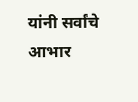यांनी सर्वांचे आभार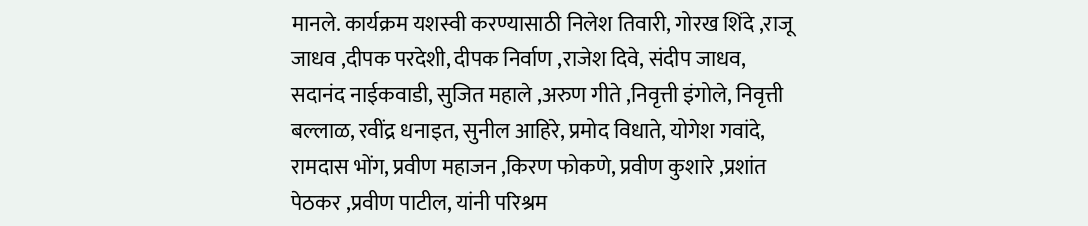मानले. कार्यक्रम यशस्वी करण्यासाठी निलेश तिवारी, गोरख शिंदे ,राजू जाधव ,दीपक परदेशी, दीपक निर्वाण ,राजेश दिवे, संदीप जाधव, सदानंद नाईकवाडी, सुजित महाले ,अरुण गीते ,निवृत्ती इंगोले, निवृत्ती बल्लाळ, रवींद्र धनाइत, सुनील आहिरे, प्रमोद विधाते, योगेश गवांदे, रामदास भोंग, प्रवीण महाजन ,किरण फोकणे, प्रवीण कुशारे ,प्रशांत पेठकर ,प्रवीण पाटील, यांनी परिश्रम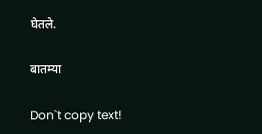घेतले.

बातम्या

Don`t copy text!